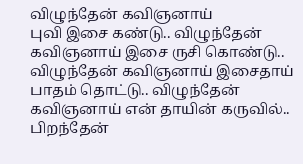விழுந்தேன் கவிஞனாய்
புவி இசை கண்டு.. விழுந்தேன் கவிஞனாய் இசை ருசி கொண்டு.. விழுந்தேன் கவிஞனாய் இசைதாய் பாதம் தொட்டு.. விழுந்தேன் கவிஞனாய் என் தாயின் கருவில்.. பிறந்தேன்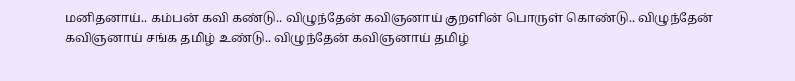மனிதனாய்.. கம்பன் கவி கண்டு.. விழுந்தேன் கவிஞனாய் குறளின் பொருள் கொண்டு.. விழுந்தேன் கவிஞனாய் சங்க தமிழ் உண்டு.. விழுந்தேன் கவிஞனாய் தமிழ்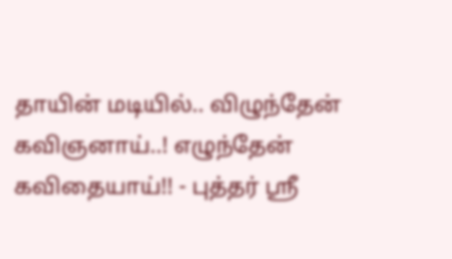தாயின் மடியில்.. விழுந்தேன் கவிஞனாய்..! எழுந்தேன் கவிதையாய்!! - புத்தர் ஸ்ரீ